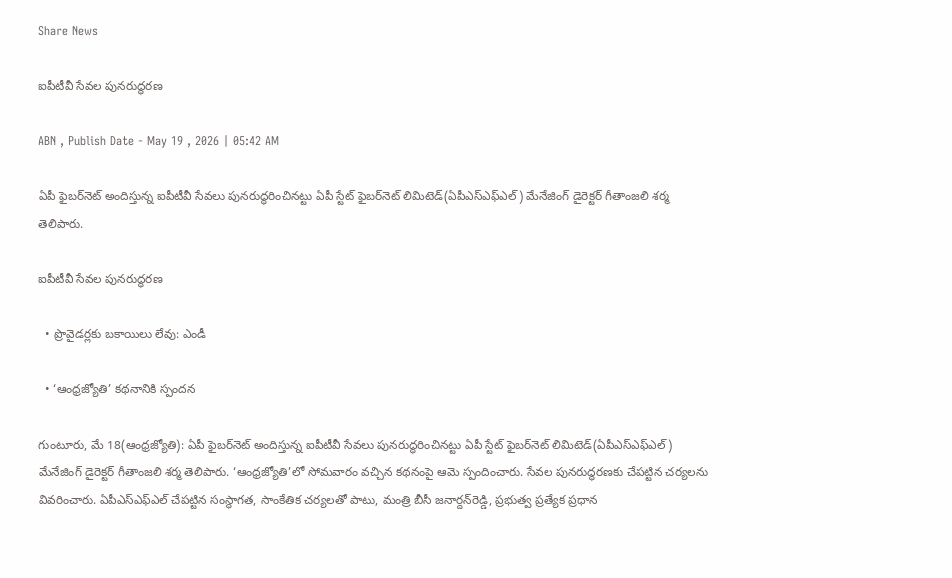Share News

ఐపీటీవీ సేవల పునరుద్ధరణ

ABN , Publish Date - May 19 , 2026 | 05:42 AM

ఏపీ ఫైబర్‌నెట్‌ అందిస్తున్న ఐపీటీవీ సేవలు పునరుద్ధరించినట్టు ఏపీ స్టేట్‌ ఫైబర్‌నెట్‌ లిమిటెడ్‌(ఏపీఎస్ఎఫ్ఎల్‌) మేనేజింగ్‌ డైరెక్టర్‌ గీతాంజలి శర్మ తెలిపారు.

ఐపీటీవీ సేవల పునరుద్ధరణ

  • ప్రొవైడర్లకు బకాయిలు లేవు: ఎండీ

  • ‘ఆంధ్రజ్యోతి’ కథనానికి స్పందన

గుంటూరు, మే 18(ఆంధ్రజ్యోతి): ఏపీ ఫైబర్‌నెట్‌ అందిస్తున్న ఐపీటీవీ సేవలు పునరుద్ధరించినట్టు ఏపీ స్టేట్‌ ఫైబర్‌నెట్‌ లిమిటెడ్‌(ఏపీఎస్ఎఫ్ఎల్‌) మేనేజింగ్‌ డైరెక్టర్‌ గీతాంజలి శర్మ తెలిపారు. ‘ఆంధ్రజ్యోతి’లో సోమవారం వచ్చిన కథనంపై ఆమె స్పందించారు. సేవల పునరుద్ధరణకు చేపట్టిన చర్యలను వివరించారు. ఏపీఎస్ఎఫ్ఎల్‌ చేపట్టిన సంస్థాగత, సాంకేతిక చర్యలతో పాటు, మంత్రి బీసీ జనార్దన్‌రెడ్డి, ప్రభుత్వ ప్రత్యేక ప్రధాన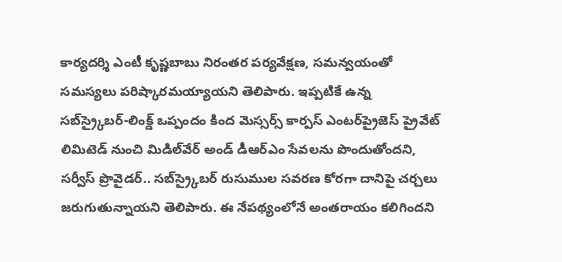కార్యదర్శి ఎంటీ కృష్ణబాబు నిరంతర పర్యవేక్షణ, సమన్వయంతో సమస్యలు పరిష్కారమయ్యాయని తెలిపారు. ఇప్పటికే ఉన్న సబ్‌స్ర్కైబర్‌-లింక్డ్‌ ఒప్పందం కింద మెస్సర్స్‌ కార్పస్‌ ఎంటర్‌ప్రైజెస్‌ ప్రైవేట్‌ లిమిటెడ్‌ నుంచి మిడిల్‌వేర్‌ అండ్‌ డీఆర్‌ఎం సేవలను పొందుతోందని, సర్వీస్‌ ప్రొవైడర్‌.. సబ్‌స్ర్కైబర్‌ రుసుముల సవరణ కోరగా దానిపై చర్చలు జరుగుతున్నాయని తెలిపారు. ఈ నేపథ్యంలోనే అంతరాయం కలిగిందని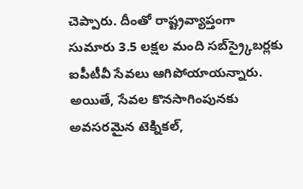చెప్పారు. దీంతో రాష్ట్రవ్యాప్తంగా సుమారు 3.5 లక్షల మంది సబ్‌స్ర్కైబర్లకు ఐపీటీవీ సేవలు ఆగిపోయాయన్నారు. అయితే, సేవల కొనసాగింపునకు అవసరమైన టెక్నికల్‌,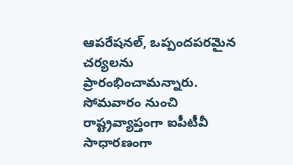ఆపరేషనల్‌, ఒప్పందపరమైన చర్యలను ప్రారంభించామన్నారు. సోమవారం నుంచి రాష్ట్రవ్యాప్తంగా ఐపీటీవీ సాధారణంగా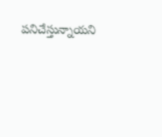పనిచేస్తున్నాయని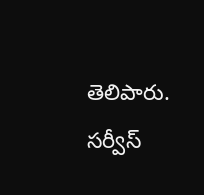తెలిపారు. సర్వీస్‌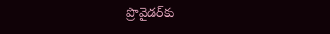ప్రొవైడర్‌కు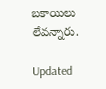బకాయిలు లేవన్నారు.

Updated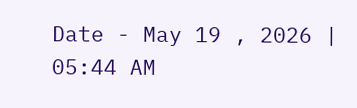Date - May 19 , 2026 | 05:44 AM